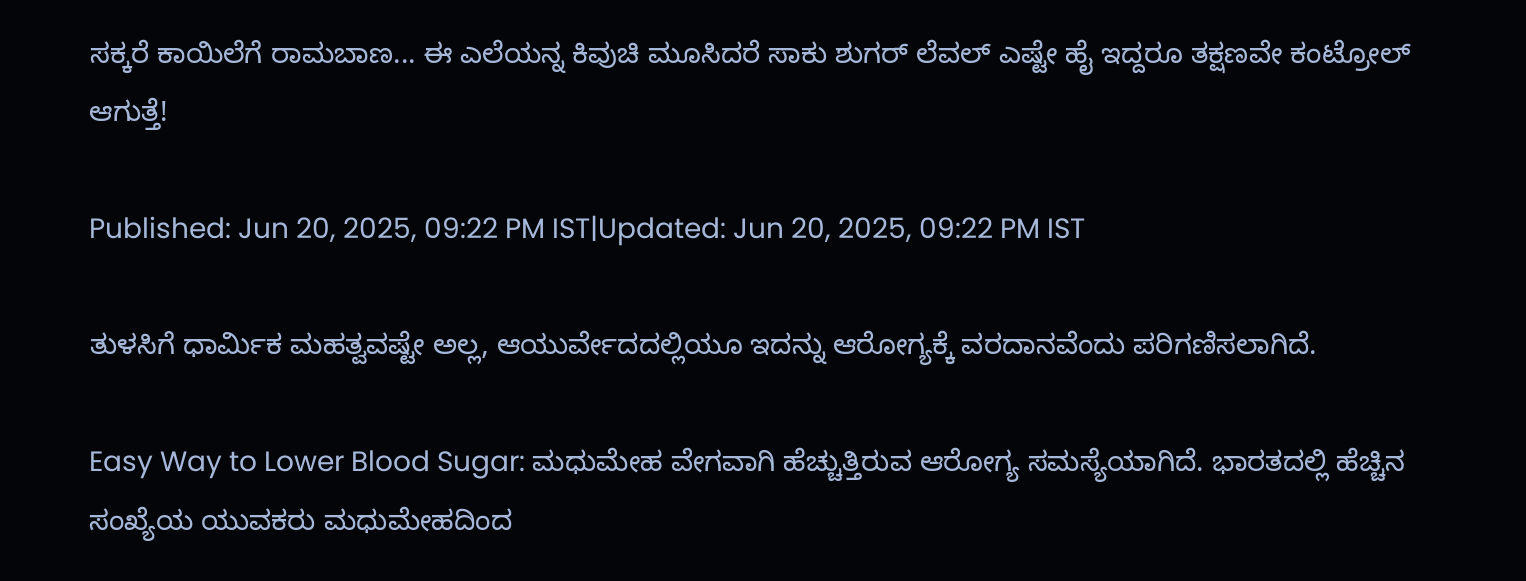ಸಕ್ಕರೆ ಕಾಯಿಲೆಗೆ ರಾಮಬಾಣ... ಈ ಎಲೆಯನ್ನ ಕಿವುಚಿ ಮೂಸಿದರೆ ಸಾಕು ಶುಗರ್ ಲೆವಲ್‌ ಎಷ್ಟೇ ಹೈ ಇದ್ದರೂ ತಕ್ಷಣವೇ ಕಂಟ್ರೋಲ್‌ ಆಗುತ್ತೆ!

Published: Jun 20, 2025, 09:22 PM IST|Updated: Jun 20, 2025, 09:22 PM IST

ತುಳಸಿಗೆ ಧಾರ್ಮಿಕ ಮಹತ್ವವಷ್ಟೇ ಅಲ್ಲ, ಆಯುರ್ವೇದದಲ್ಲಿಯೂ ಇದನ್ನು ಆರೋಗ್ಯಕ್ಕೆ ವರದಾನವೆಂದು ಪರಿಗಣಿಸಲಾಗಿದೆ.

Easy Way to Lower Blood Sugar: ಮಧುಮೇಹ ವೇಗವಾಗಿ ಹೆಚ್ಚುತ್ತಿರುವ ಆರೋಗ್ಯ ಸಮಸ್ಯೆಯಾಗಿದೆ. ಭಾರತದಲ್ಲಿ ಹೆಚ್ಚಿನ ಸಂಖ್ಯೆಯ ಯುವಕರು ಮಧುಮೇಹದಿಂದ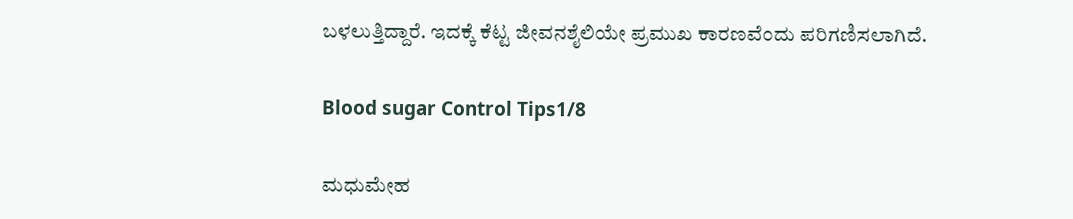ಬಳಲುತ್ತಿದ್ದಾರೆ. ಇದಕ್ಕೆ ಕೆಟ್ಟ ಜೀವನಶೈಲಿಯೇ ಪ್ರಮುಖ ಕಾರಣವೆಂದು ಪರಿಗಣಿಸಲಾಗಿದೆ.

Blood sugar Control Tips1/8

ಮಧುಮೇಹ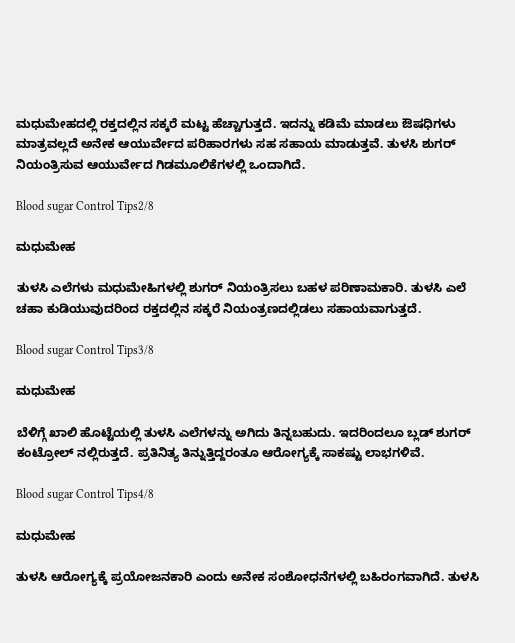ಮಧುಮೇಹದಲ್ಲಿ ರಕ್ತದಲ್ಲಿನ ಸಕ್ಕರೆ ಮಟ್ಟ ಹೆಚ್ಚಾಗುತ್ತದೆ. ಇದನ್ನು ಕಡಿಮೆ ಮಾಡಲು ಔಷಧಿಗಳು ಮಾತ್ರವಲ್ಲದೆ ಅನೇಕ ಆಯುರ್ವೇದ ಪರಿಹಾರಗಳು ಸಹ ಸಹಾಯ ಮಾಡುತ್ತವೆ. ತುಳಸಿ ಶುಗರ್‌ ನಿಯಂತ್ರಿಸುವ ಆಯುರ್ವೇದ ಗಿಡಮೂಲಿಕೆಗಳಲ್ಲಿ ಒಂದಾಗಿದೆ.

Blood sugar Control Tips2/8

ಮಧುಮೇಹ

ತುಳಸಿ ಎಲೆಗಳು ಮಧುಮೇಹಿಗಳಲ್ಲಿ ಶುಗರ್‌ ನಿಯಂತ್ರಿಸಲು ಬಹಳ ಪರಿಣಾಮಕಾರಿ. ತುಳಸಿ ಎಲೆ ಚಹಾ ಕುಡಿಯುವುದರಿಂದ ರಕ್ತದಲ್ಲಿನ ಸಕ್ಕರೆ ನಿಯಂತ್ರಣದಲ್ಲಿಡಲು ಸಹಾಯವಾಗುತ್ತದೆ.

Blood sugar Control Tips3/8

ಮಧುಮೇಹ

ಬೆಳಿಗ್ಗೆ ಖಾಲಿ ಹೊಟ್ಟೆಯಲ್ಲಿ ತುಳಸಿ ಎಲೆಗಳನ್ನು ಅಗಿದು ತಿನ್ನಬಹುದು. ಇದರಿಂದಲೂ ಬ್ಲಡ್‌ ಶುಗರ್‌ ಕಂಟ್ರೋಲ್‌ ನಲ್ಲಿರುತ್ತದೆ. ಪ್ರತಿನಿತ್ಯ ತಿನ್ನುತ್ತಿದ್ದರಂತೂ ಆರೋಗ್ಯಕ್ಕೆ ಸಾಕಷ್ಟು ಲಾಭಗಳಿವೆ.

Blood sugar Control Tips4/8

ಮಧುಮೇಹ

ತುಳಸಿ ಆರೋಗ್ಯಕ್ಕೆ ಪ್ರಯೋಜನಕಾರಿ ಎಂದು ಅನೇಕ ಸಂಶೋಧನೆಗಳಲ್ಲಿ ಬಹಿರಂಗವಾಗಿದೆ. ತುಳಸಿ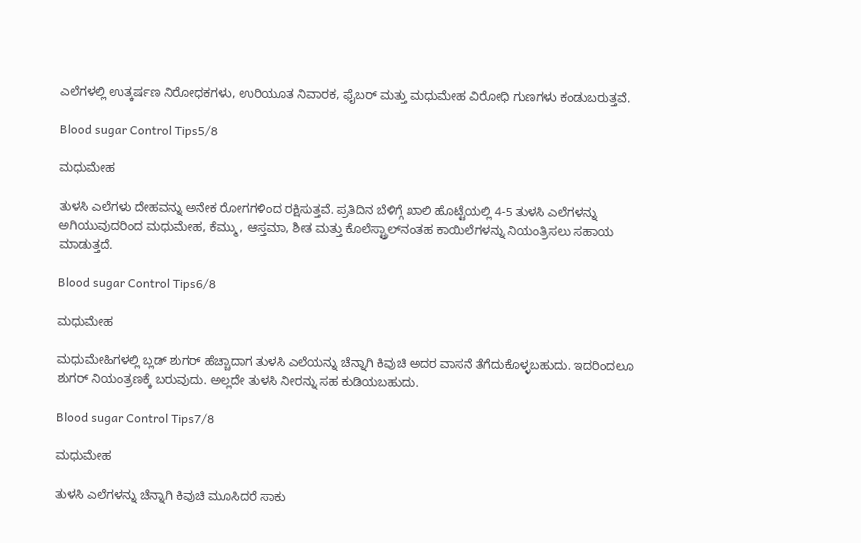ಎಲೆಗಳಲ್ಲಿ ಉತ್ಕರ್ಷಣ ನಿರೋಧಕಗಳು, ಉರಿಯೂತ ನಿವಾರಕ, ಫೈಬರ್ ಮತ್ತು ಮಧುಮೇಹ ವಿರೋಧಿ ಗುಣಗಳು ಕಂಡುಬರುತ್ತವೆ.

Blood sugar Control Tips5/8

ಮಧುಮೇಹ

ತುಳಸಿ ಎಲೆಗಳು ದೇಹವನ್ನು ಅನೇಕ ರೋಗಗಳಿಂದ ರಕ್ಷಿಸುತ್ತವೆ. ಪ್ರತಿದಿನ ಬೆಳಿಗ್ಗೆ ಖಾಲಿ ಹೊಟ್ಟೆಯಲ್ಲಿ 4-5 ತುಳಸಿ ಎಲೆಗಳನ್ನು ಅಗಿಯುವುದರಿಂದ ಮಧುಮೇಹ, ಕೆಮ್ಮು, ಆಸ್ತಮಾ, ಶೀತ ಮತ್ತು ಕೊಲೆಸ್ಟ್ರಾಲ್‌ನಂತಹ ಕಾಯಿಲೆಗಳನ್ನು ನಿಯಂತ್ರಿಸಲು ಸಹಾಯ ಮಾಡುತ್ತದೆ.

Blood sugar Control Tips6/8

ಮಧುಮೇಹ

ಮಧುಮೇಹಿಗಳಲ್ಲಿ ಬ್ಲಡ್‌ ಶುಗರ್‌ ಹೆಚ್ಚಾದಾಗ ತುಳಸಿ ಎಲೆಯನ್ನು ಚೆನ್ನಾಗಿ ಕಿವುಚಿ ಅದರ ವಾಸನೆ ತೆಗೆದುಕೊಳ್ಳಬಹುದು. ಇದರಿಂದಲೂ ಶುಗರ್‌ ನಿಯಂತ್ರಣಕ್ಕೆ ಬರುವುದು. ಅಲ್ಲದೇ ತುಳಸಿ ನೀರನ್ನು ಸಹ ಕುಡಿಯಬಹುದು.

Blood sugar Control Tips7/8

ಮಧುಮೇಹ

ತುಳಸಿ ಎಲೆಗಳನ್ನು ಚೆನ್ನಾಗಿ ಕಿವುಚಿ ಮೂಸಿದರೆ ಸಾಕು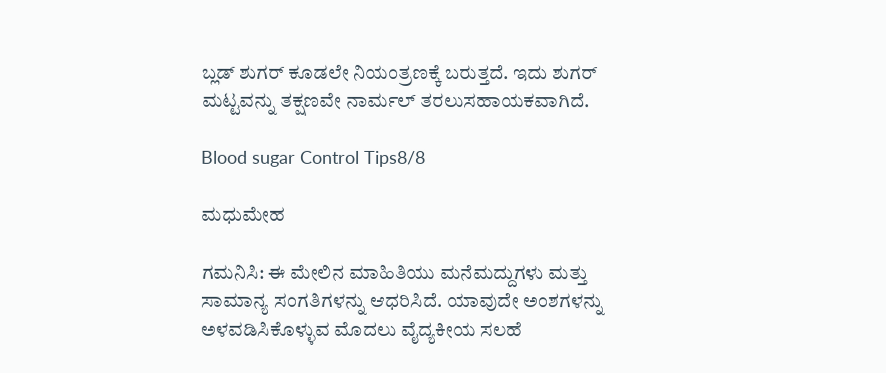ಬ್ಲಡ್‌ ಶುಗರ್‌ ಕೂಡಲೇ ನಿಯಂತ್ರಣಕ್ಕೆ ಬರುತ್ತದೆ. ಇದು ಶುಗರ್‌ ಮಟ್ಟವನ್ನು ತಕ್ಷಣವೇ ನಾರ್ಮಲ್ ತರಲು‌ಸಹಾಯಕವಾಗಿದೆ.

Blood sugar Control Tips8/8

ಮಧುಮೇಹ

ಗಮನಿಸಿ: ಈ ಮೇಲಿನ ಮಾಹಿತಿಯು ಮನೆಮದ್ದುಗಳು ಮತ್ತು ಸಾಮಾನ್ಯ ಸಂಗತಿಗಳನ್ನು ಆಧರಿಸಿದೆ. ಯಾವುದೇ ಅಂಶಗಳನ್ನು ಅಳವಡಿಸಿಕೊಳ್ಳುವ ಮೊದಲು ವೈದ್ಯಕೀಯ ಸಲಹೆ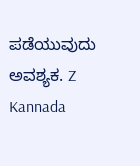ಪಡೆಯುವುದು ಅವಶ್ಯಕ. Z Kannada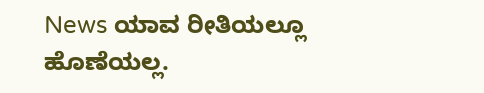News ಯಾವ ರೀತಿಯಲ್ಲೂ ಹೊಣೆಯಲ್ಲ.